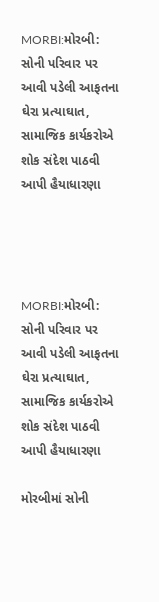MORBI:મોરબી: સોની પરિવાર પર આવી પડેલી આફતના ઘેરા પ્રત્યાઘાત, સામાજિક કાર્યકરોએ શોક સંદેશ પાઠવી આપી હૈયાધારણા




MORBI:મોરબી: સોની પરિવાર પર આવી પડેલી આફતના ઘેરા પ્રત્યાઘાત, સામાજિક કાર્યકરોએ શોક સંદેશ પાઠવી આપી હૈયાધારણા

મોરબીમાં સોની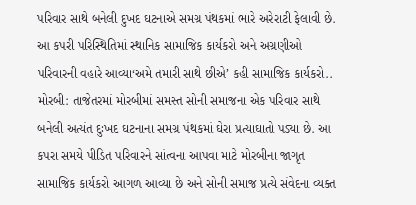પરિવાર સાથે બનેલી દુખદ ઘટનાએ સમગ્ર પંથકમાં ભારે અરેરાટી ફેલાવી છે. આ કપરી પરિસ્થિતિમાં સ્થાનિક સામાજિક કાર્યકરો અને અગ્રણીઓ પરિવારની વહારે આવ્યા‘અમે તમારી સાથે છીએ’ કહી સામાજિક કાર્યકરો..
મોરબી: તાજેતરમાં મોરબીમાં સમસ્ત સોની સમાજના એક પરિવાર સાથે બનેલી અત્યંત દુઃખદ ઘટનાના સમગ્ર પંથકમાં ઘેરા પ્રત્યાઘાતો પડ્યા છે. આ કપરા સમયે પીડિત પરિવારને સાંત્વના આપવા માટે મોરબીના જાગૃત સામાજિક કાર્યકરો આગળ આવ્યા છે અને સોની સમાજ પ્રત્યે સંવેદના વ્યક્ત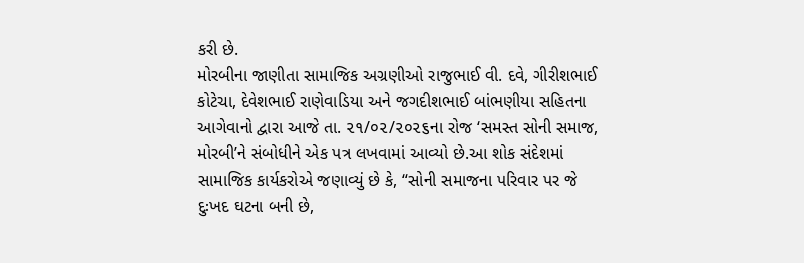કરી છે.
મોરબીના જાણીતા સામાજિક અગ્રણીઓ રાજુભાઈ વી. દવે, ગીરીશભાઈ કોટેચા, દેવેશભાઈ રાણેવાડિયા અને જગદીશભાઈ બાંભણીયા સહિતના આગેવાનો દ્વારા આજે તા. ૨૧/૦૨/૨૦૨૬ના રોજ ‘સમસ્ત સોની સમાજ, મોરબી’ને સંબોધીને એક પત્ર લખવામાં આવ્યો છે.આ શોક સંદેશમાં સામાજિક કાર્યકરોએ જણાવ્યું છે કે, “સોની સમાજના પરિવાર પર જે દુઃખદ ઘટના બની છે,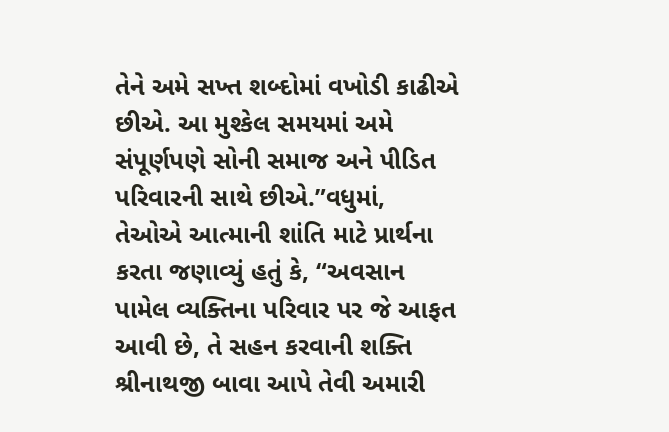તેને અમે સખ્ત શબ્દોમાં વખોડી કાઢીએ છીએ. આ મુશ્કેલ સમયમાં અમે સંપૂર્ણપણે સોની સમાજ અને પીડિત પરિવારની સાથે છીએ.”વધુમાં, તેઓએ આત્માની શાંતિ માટે પ્રાર્થના કરતા જણાવ્યું હતું કે, “અવસાન પામેલ વ્યક્તિના પરિવાર પર જે આફત આવી છે, તે સહન કરવાની શક્તિ શ્રીનાથજી બાવા આપે તેવી અમારી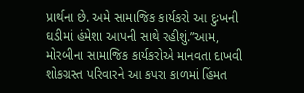પ્રાર્થના છે. અમે સામાજિક કાર્યકરો આ દુઃખની ઘડીમાં હંમેશા આપની સાથે રહીશું.”આમ, મોરબીના સામાજિક કાર્યકરોએ માનવતા દાખવી શોકગ્રસ્ત પરિવારને આ કપરા કાળમાં હિંમત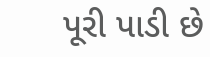પૂરી પાડી છે